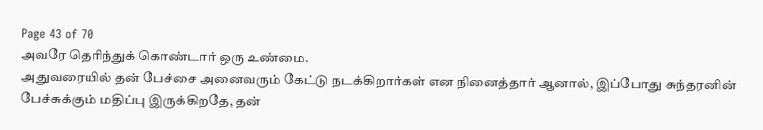Page 43 of 70
அவரே தெரிந்துக் கொண்டார் ஒரு உண்மை.
அதுவரையில் தன் பேச்சை அனைவரும் கேட்டு நடக்கிறார்கள் என நினைத்தார் ஆனால், இப்போது சுந்தரனின் பேச்சுக்கும் மதிப்பு இருக்கிறதே, தன்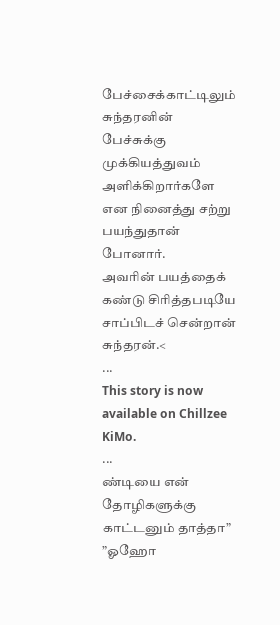பேச்சைக்காட்டிலும் சுந்தரனின் பேச்சுக்கு முக்கியத்துவம் அளிக்கிறார்களே என நினைத்து சற்று பயந்துதான் போனார்.
அவரின் பயத்தைக் கண்டு சிரித்தபடியே சாப்பிடச் சென்றான் சுந்தரன்.<
...
This story is now available on Chillzee KiMo.
...
ண்டியை என் தோழிகளுக்கு காட்டனும் தாத்தா”
”ஓஹோ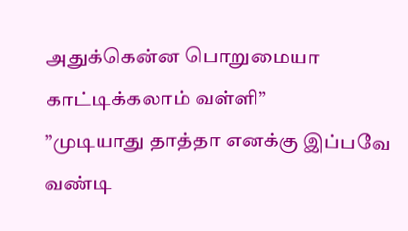அதுக்கென்ன பொறுமையா காட்டிக்கலாம் வள்ளி”
”முடியாது தாத்தா எனக்கு இப்பவே வண்டி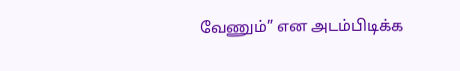வேணும்” என அடம்பிடிக்க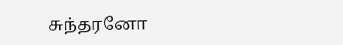சுந்தரனோ